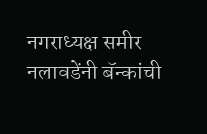नगराध्यक्ष समीर नलावडेंनी बॅन्कांची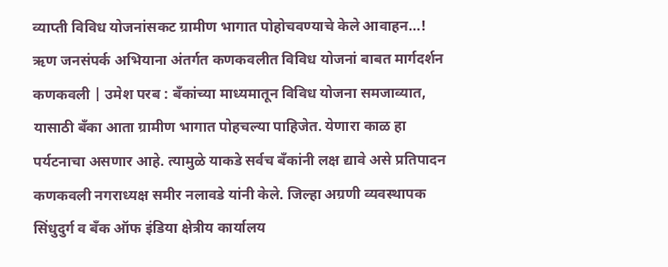व्याप्ती विविध योजनांसकट ग्रामीण भागात पोहोचवण्याचे केले आवाहन...!
ऋण जनसंपर्क अभियाना अंतर्गत कणकवलीत विविध योजनां बाबत मार्गदर्शन
कणकवली | उमेश परब : बँकांच्या माध्यमातून विविध योजना समजाव्यात, यासाठी बँका आता ग्रामीण भागात पोहचल्या पाहिजेत. येणारा काळ हा पर्यटनाचा असणार आहे. त्यामुळे याकडे सर्वच बँकांनी लक्ष द्यावे असे प्रतिपादन कणकवली नगराध्यक्ष समीर नलावडे यांनी केले. जिल्हा अग्रणी व्यवस्थापक सिंधुदुर्ग व बँक ऑफ इंडिया क्षेत्रीय कार्यालय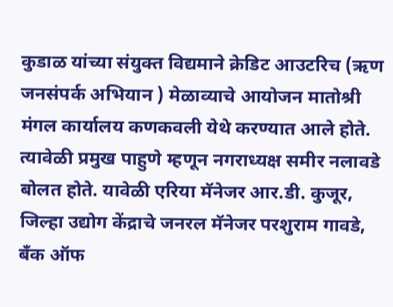कुडाळ यांच्या संयुक्त विद्यमाने क्रेडिट आउटरिच (ऋण जनसंपर्क अभियान ) मेळाव्याचे आयोजन मातोश्री मंगल कार्यालय कणकवली येथे करण्यात आले होते. त्यावेळी प्रमुख पाहुणे म्हणून नगराध्यक्ष समीर नलावडे बोलत होते. यावेळी एरिया मॅनेजर आर.डी. कुजूर, जिल्हा उद्योग केंद्राचे जनरल मॅनेजर परशुराम गावडे, बँक ऑफ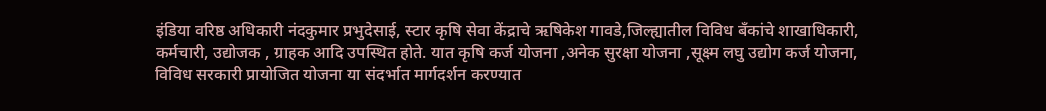इंडिया वरिष्ठ अधिकारी नंदकुमार प्रभुदेसाई, स्टार कृषि सेवा केंद्राचे ऋषिकेश गावडे,जिल्ह्यातील विविध बँकांचे शाखाधिकारी, कर्मचारी, उद्योजक , ग्राहक आदि उपस्थित होते. यात कृषि कर्ज योजना ,अनेक सुरक्षा योजना ,सूक्ष्म लघु उद्योग कर्ज योजना, विविध सरकारी प्रायोजित योजना या संदर्भात मार्गदर्शन करण्यात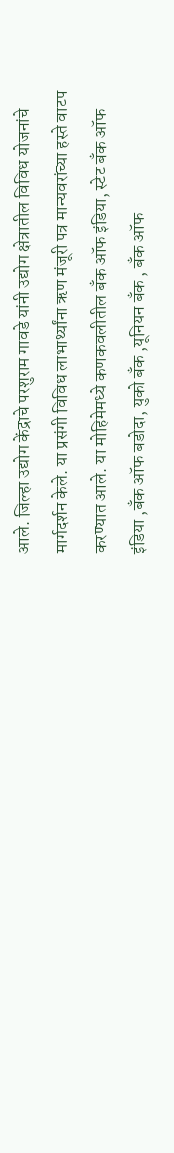आले. जिल्हा उद्योग केंद्राचे परशुराम गावडे यांनी उद्योग क्षेत्रातील विविध योजनांचे मार्गदर्शन केले. या प्रसंगी विविध लाभार्थ्यांना ऋण मंजूरी पत्र मान्यवरांच्या हस्ते वाटप करण्यात आले. या मोहिमेमध्ये कणकवलीतील बँक ऑफ इंडिया, स्टेट बँक ऑफ इंडिया ,बँक ऑफ बडोदा, युको बँक ,यूनियन बँक , बँक ऑफ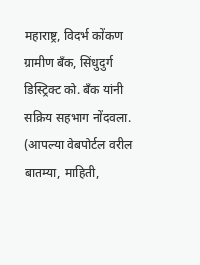महाराष्ट्र, विदर्भ कोंकण ग्रामीण बँक, सिंधुदुर्ग डिस्ट्रिक्ट को. बँक यांनी सक्रिय सहभाग नोंदवला.
(आपल्या वेबपोर्टल वरील बातम्या, माहिती,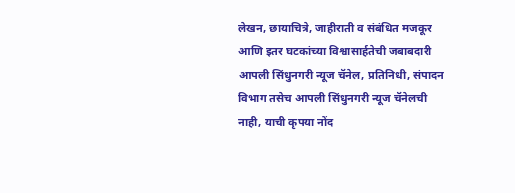लेखन, छायाचित्रे, जाहीराती व संबंधित मजकूर आणि इतर घटकांच्या विश्वासार्हतेची जबाबदारी आपली सिंधुनगरी न्यूज चॅनेल, प्रतिनिधी, संपादन विभाग तसेच आपली सिंधुनगरी न्यूज चॅनेलची नाही, याची कृपया नोंद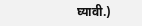घ्यावी.)